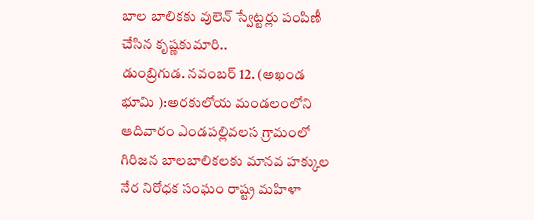బాల బాలికకు వులెన్ స్వేట్టర్లు పంపిణీ చేసిన కృష్ణకుమారి..
డుంబ్రిగుడ. నవంబర్ 12. (అఖండ భూమి ):అరకులోయ మండలంలోని ఆదివారం ఎండపల్లివలస గ్రామంలో గిరిజన బాలబాలికలకు మానవ హక్కుల నేర నిరోధక సంఘం రాష్ట్ర మహిళా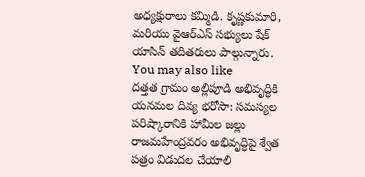అధ్యక్షురాలు కమ్మిడి. కృష్ణకుమారి, మరియు వైఆర్ఎస్ సభ్యులు షేక్ యాసిన్ తదితరులు పాల్గున్నారు.
You may also like
దత్తత గ్రామం అల్లిపూడి అభివృద్ధికి యనమల దివ్య భరోసా: సమస్యల పరిష్కారానికి హామీల జల్లు
రాజమహేంద్రవరం అభివృద్ధిపై శ్వేత పత్రం విడుదల చేయాలి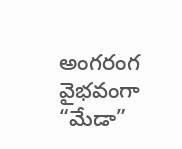అంగరంగ వైభవంగా “మేడా”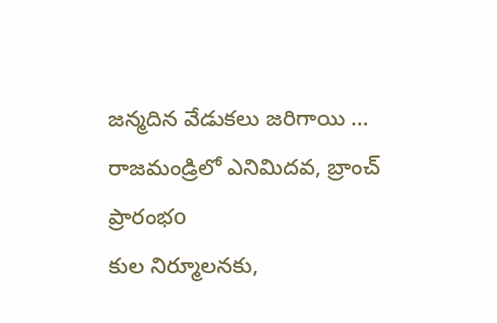జన్మదిన వేడుకలు జరిగాయి …
రాజమండ్రిలో ఎనిమిదవ, బ్రాంచ్ ప్రారంభo
కుల నిర్మూలనకు,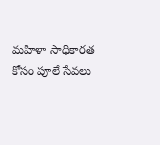మహిళా సాధికారత కోసం పూలే సేవలు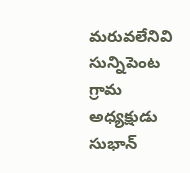మరువలేనివి సున్నిపెంట గ్రామ అధ్యక్షుడు సుభాన్